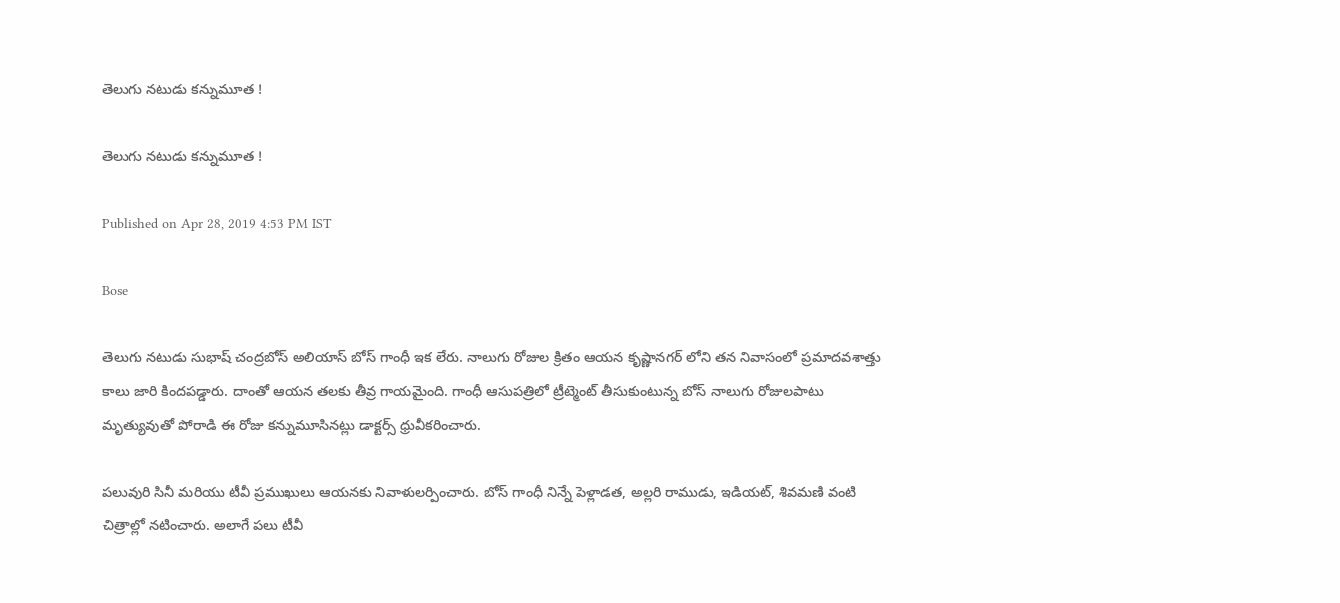తెలుగు నటుడు కన్నుమూత !

తెలుగు నటుడు కన్నుమూత !

Published on Apr 28, 2019 4:53 PM IST

Bose

తెలుగు నటుడు సుభాష్ చంద్రబోస్ అలియాస్ బోస్ గాంధీ ఇక లేరు. నాలుగు రోజుల క్రితం ఆయన కృష్ణానగర్ లోని తన నివాసంలో ప్రమాదవశాత్తు కాలు జారి కిందపడ్డారు. దాంతో ఆయన తలకు తీవ్ర గాయమైంది. గాంధీ ఆసుపత్రిలో ట్రీట్మెంట్ తీసుకుంటున్న బోస్ నాలుగు రోజులపాటు మృత్యువుతో పోరాడి ఈ రోజు కన్నుమూసినట్లు డాక్టర్స్ ధ్రువీకరించారు.

పలువురి సినీ మరియు టీవీ ప్రముఖులు ఆయనకు నివాళులర్పించారు. బోస్ గాంధీ నిన్నే పెళ్లాడత, అల్లరి రాముడు, ఇడియట్, శివమణి వంటి చిత్రాల్లో నటించారు. అలాగే పలు టీవీ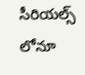సీరియల్స్ లోనూ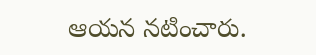ఆయన నటించారు.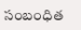సంబంధిత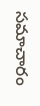సమాచారం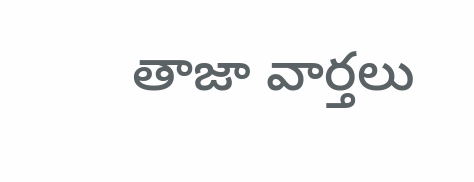తాజా వార్తలు